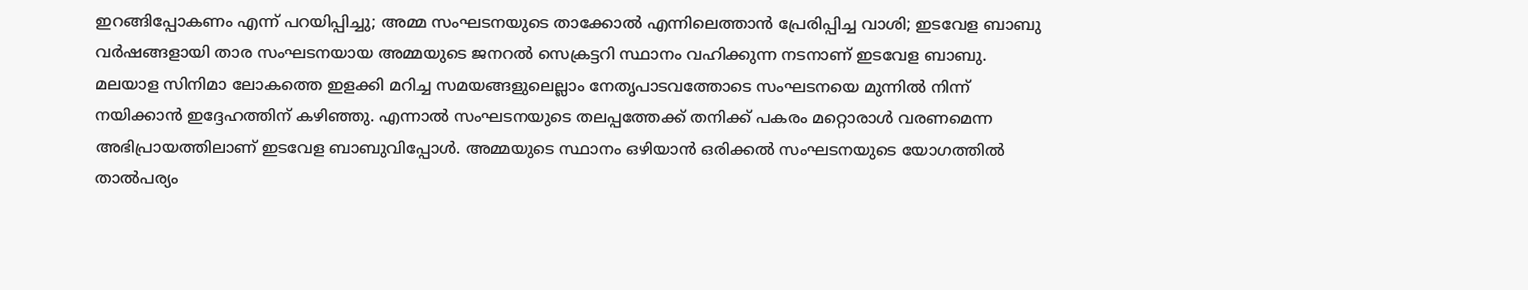ഇറങ്ങിപ്പോകണം എന്ന് പറയിപ്പിച്ചു; അമ്മ സംഘടനയുടെ താക്കോൽ എന്നിലെത്താൻ പ്രേരിപ്പിച്ച വാശി; ഇടവേള ബാബു
വർഷങ്ങളായി താര സംഘടനയായ അമ്മയുടെ ജനറൽ സെക്രട്ടറി സ്ഥാനം വഹിക്കുന്ന നടനാണ് ഇടവേള ബാബു. മലയാള സിനിമാ ലോകത്തെ ഇളക്കി മറിച്ച സമയങ്ങളുലെല്ലാം നേതൃപാടവത്തോടെ സംഘടനയെ മുന്നിൽ നിന്ന് നയിക്കാൻ ഇദ്ദേഹത്തിന് കഴിഞ്ഞു. എന്നാൽ സംഘടനയുടെ തലപ്പത്തേക്ക് തനിക്ക് പകരം മറ്റൊരാൾ വരണമെന്ന അഭിപ്രായത്തിലാണ് ഇടവേള ബാബുവിപ്പോൾ. അമ്മയുടെ സ്ഥാനം ഒഴിയാൻ ഒരിക്കൽ സംഘടനയുടെ യോഗത്തിൽ താൽപര്യം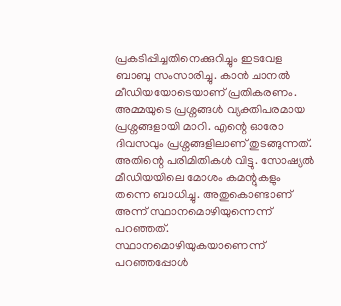പ്രകടിപ്പിച്ചതിനെക്കുറിച്ചും ഇടവേള ബാബു സംസാരിച്ചു. കാൻ ചാനൽ മീഡിയയോടെയാണ് പ്രതികരണം.
അമ്മയുടെ പ്രശ്നങ്ങൾ വ്യക്തിപരമായ പ്രശ്നങ്ങളായി മാറി. എന്റെ ഓരോ ദിവസവും പ്രശ്നങ്ങളിലാണ് തുടങ്ങുന്നത്. അതിന്റെ പരിമിതികൾ വിട്ടു. സോഷ്യൽ മീഡിയയിലെ മോശം കമന്റുകളും തന്നെ ബാധിച്ചു. അതുകൊണ്ടാണ് അന്ന് സ്ഥാനമൊഴിയുന്നെന്ന് പറഞ്ഞത്. സ്ഥാനമൊഴിയുകയാണെന്ന് പറഞ്ഞപ്പോൾ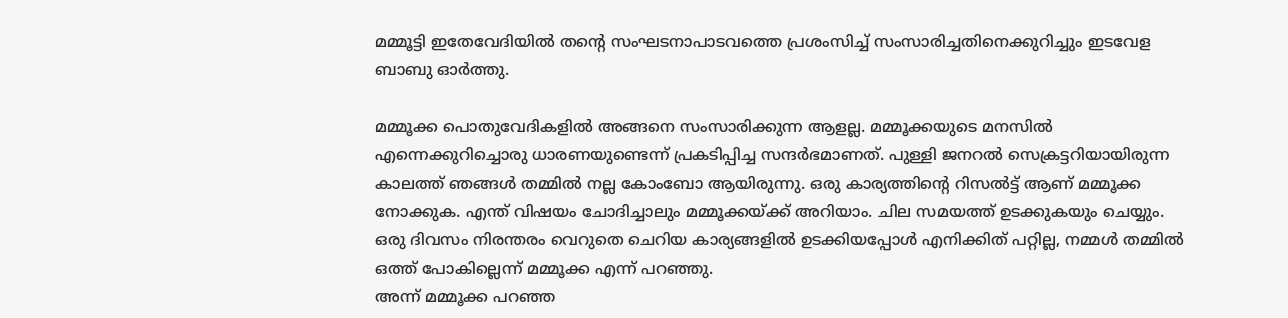മമ്മൂട്ടി ഇതേവേദിയിൽ തന്റെ സംഘടനാപാടവത്തെ പ്രശംസിച്ച് സംസാരിച്ചതിനെക്കുറിച്ചും ഇടവേള ബാബു ഓർത്തു.

മമ്മൂക്ക പൊതുവേദികളിൽ അങ്ങനെ സംസാരിക്കുന്ന ആളല്ല. മമ്മൂക്കയുടെ മനസിൽ എന്നെക്കുറിച്ചൊരു ധാരണയുണ്ടെന്ന് പ്രകടിപ്പിച്ച സന്ദർഭമാണത്. പുള്ളി ജനറൽ സെക്രട്ടറിയായിരുന്ന കാലത്ത് ഞങ്ങൾ തമ്മിൽ നല്ല കോംബോ ആയിരുന്നു. ഒരു കാര്യത്തിന്റെ റിസൽട്ട് ആണ് മമ്മൂക്ക നോക്കുക. എന്ത് വിഷയം ചോദിച്ചാലും മമ്മൂക്കയ്ക്ക് അറിയാം. ചില സമയത്ത് ഉടക്കുകയും ചെയ്യും. ഒരു ദിവസം നിരന്തരം വെറുതെ ചെറിയ കാര്യങ്ങളിൽ ഉടക്കിയപ്പോൾ എനിക്കിത് പറ്റില്ല, നമ്മൾ തമ്മിൽ ഒത്ത് പോകില്ലെന്ന് മമ്മൂക്ക എന്ന് പറഞ്ഞു.
അന്ന് മമ്മൂക്ക പറഞ്ഞ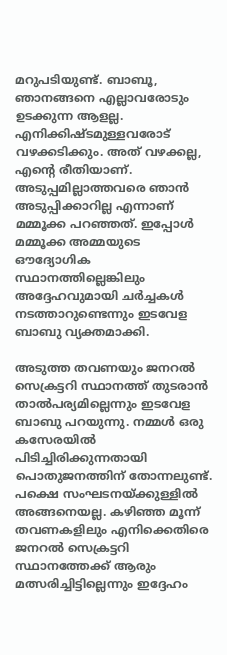മറുപടിയുണ്ട്. ബാബൂ, ഞാനങ്ങനെ എല്ലാവരോടും ഉടക്കുന്ന ആളല്ല. എനിക്കിഷ്ടമുള്ളവരോട് വഴക്കടിക്കും. അത് വഴക്കല്ല, എന്റെ രീതിയാണ്. അടുപ്പമില്ലാത്തവരെ ഞാൻ അടുപ്പിക്കാറില്ല എന്നാണ് മമ്മൂക്ക പറഞ്ഞത്. ഇപ്പോൾ മമ്മൂക്ക അമ്മയുടെ ഔദ്യോഗിക സ്ഥാനത്തില്ലെങ്കിലും അദ്ദേഹവുമായി ചർച്ചകൾ നടത്താറുണ്ടെന്നും ഇടവേള ബാബു വ്യക്തമാക്കി.

അടുത്ത തവണയും ജനറൽ സെക്രട്ടറി സ്ഥാനത്ത് തുടരാൻ താൽപര്യമില്ലെന്നും ഇടവേള ബാബു പറയുന്നു. നമ്മൾ ഒരു കസേരയിൽ പിടിച്ചിരിക്കുന്നതായി പൊതുജനത്തിന് തോന്നലുണ്ട്. പക്ഷെ സംഘടനയ്ക്കുള്ളിൽ അങ്ങനെയല്ല. കഴിഞ്ഞ മൂന്ന് തവണകളിലും എനിക്കെതിരെ ജനറൽ സെക്രട്ടറി സ്ഥാനത്തേക്ക് ആരും മത്സരിച്ചിട്ടില്ലെന്നും ഇദ്ദേഹം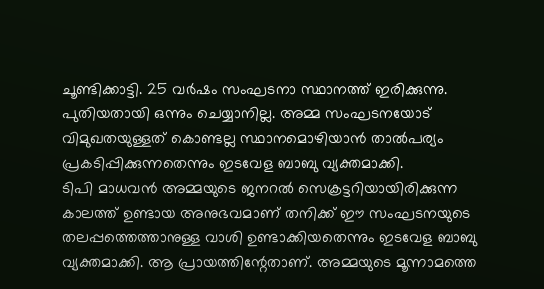ചൂണ്ടിക്കാട്ടി. 25 വർഷം സംഘടനാ സ്ഥാനത്ത് ഇരിക്കുന്നു. പുതിയതായി ഒന്നും ചെയ്യാനില്ല. അമ്മ സംഘടനയോട് വിമുഖതയുള്ളത് കൊണ്ടല്ല സ്ഥാനമൊഴിയാൻ താൽപര്യം പ്രകടിപ്പിക്കുന്നതെന്നും ഇടവേള ബാബു വ്യക്തമാക്കി.
ടിപി മാധവൻ അമ്മയുടെ ജനറൽ സെക്രട്ടറിയായിരിക്കുന്ന കാലത്ത് ഉണ്ടായ അനുഭവമാണ് തനിക്ക് ഈ സംഘടനയുടെ തലപ്പത്തെത്താനുള്ള വാശി ഉണ്ടാക്കിയതെന്നും ഇടവേള ബാബു വ്യക്തമാക്കി. ആ പ്രായത്തിന്റേതാണ്. അമ്മയുടെ മൂന്നാമത്തെ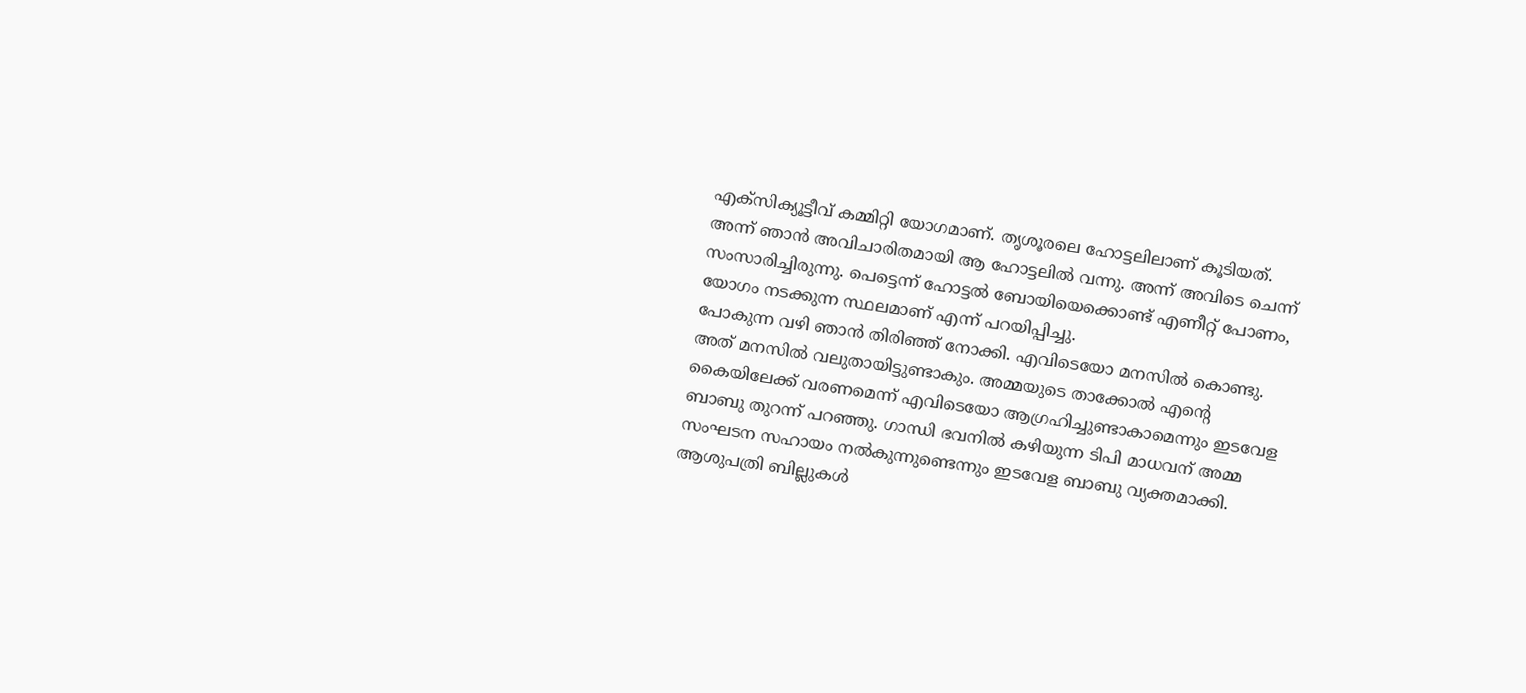എക്സിക്യൂട്ടീവ് കമ്മിറ്റി യോഗമാണ്. തൃശൂരലെ ഹോട്ടലിലാണ് കൂടിയത്. അന്ന് ഞാൻ അവിചാരിതമായി ആ ഹോട്ടലിൽ വന്നു. അന്ന് അവിടെ ചെന്ന് സംസാരിച്ചിരുന്നു. പെട്ടെന്ന് ഹോട്ടൽ ബോയിയെക്കൊണ്ട് എണീറ്റ് പോണം, യോഗം നടക്കുന്ന സ്ഥലമാണ് എന്ന് പറയിപ്പിച്ചു.
പോകുന്ന വഴി ഞാൻ തിരിഞ്ഞ് നോക്കി. എവിടെയോ മനസിൽ കൊണ്ടു. അത് മനസിൽ വലുതായിട്ടുണ്ടാകും. അമ്മയുടെ താക്കോൽ എന്റെ കൈയിലേക്ക് വരണമെന്ന് എവിടെയോ ആഗ്രഹിച്ചുണ്ടാകാമെന്നും ഇടവേള ബാബു തുറന്ന് പറഞ്ഞു. ഗാന്ധി ഭവനിൽ കഴിയുന്ന ടിപി മാധവന് അമ്മ സംഘടന സഹായം നൽകുന്നുണ്ടെന്നും ഇടവേള ബാബു വ്യക്തമാക്കി. ആശുപത്രി ബില്ലുകൾ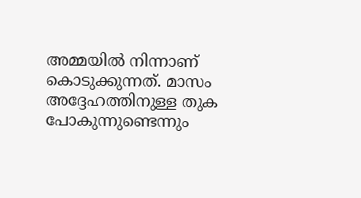അമ്മയിൽ നിന്നാണ് കൊടുക്കുന്നത്. മാസം അദ്ദേഹത്തിനുള്ള തുക പോകുന്നുണ്ടെന്നും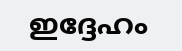ഇദ്ദേഹം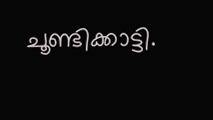ചൂണ്ടിക്കാട്ടി.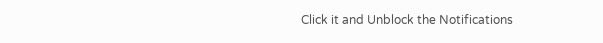Click it and Unblock the Notifications